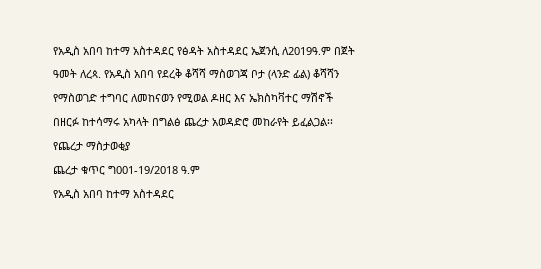የአዲስ አበባ ከተማ አስተዳደር የፅዳት አስተዳደር ኤጀንሲ ለ2019ዓ.ም በጀት ዓመት ለረጳ. የአዲስ አበባ የደረቅ ቆሻሻ ማስወገጃ ቦታ (ላንድ ፊል) ቆሻሻን የማስወገድ ተግባር ለመከናወን የሚወል ዶዘር እና ኤክስካቫተር ማሽኖች በዘርፉ ከተሳማሩ አካላት በግልፅ ጨረታ አወዳድሮ መከራየት ይፈልጋል፡፡
የጨረታ ማስታወቂያ
ጨረታ ቁጥር ግ001-19/2018 ዓ.ም
የአዲስ አበባ ከተማ አስተዳደር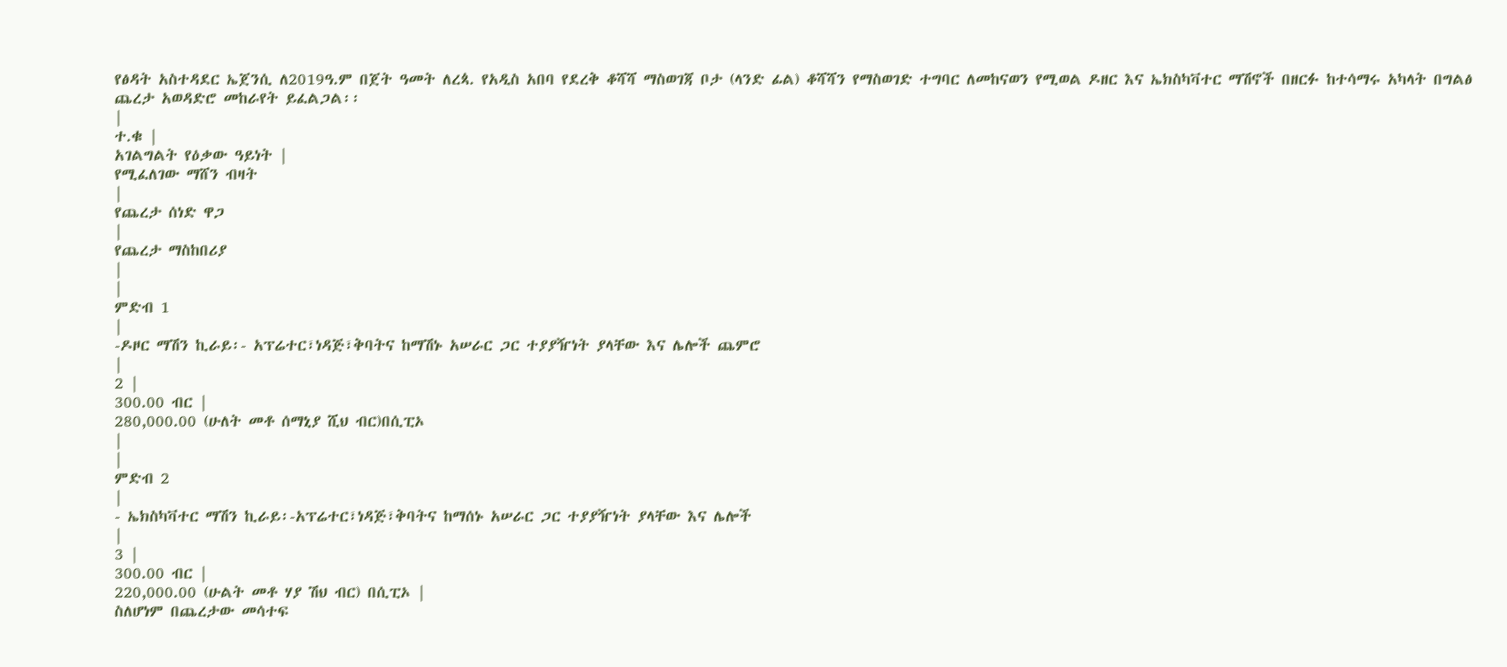የፅዳት አስተዳደር ኤጀንሲ ለ2019ዓ.ም በጀት ዓመት ለረጳ. የአዲስ አበባ የደረቅ ቆሻሻ ማስወገጃ ቦታ (ላንድ ፊል) ቆሻሻን የማስወገድ ተግባር ለመከናወን የሚወል ዶዘር እና ኤክስካቫተር ማሽኖች በዘርፉ ከተሳማሩ አካላት በግልፅ ጨረታ አወዳድሮ መከራየት ይፈልጋል፡፡
|
ተ.ቁ |
አገልግልት የዕቃው ዓይነት |
የሚፈለገው ማሸን ብዛት
|
የጨረታ ሰነድ ዋጋ
|
የጨረታ ማስከበሪያ
|
|
ምድብ 1
|
-ዶዞር ማሽን ኪራይ፡- አፕሬተር፣ነዳጅ፣ቅባትና ከማሽኑ አሠራር ጋር ተያያዥነት ያላቸው እና ሌሎች ጨምሮ
|
2 |
300.00 ብር |
280,000.00 (ሁለት መቶ ሰማኒያ ሺህ ብር)በሲፒኦ
|
|
ምድብ 2
|
- ኤክስካቫተር ማሽን ኪራይ፡-አፕሬተር፣ነዳጅ፣ቅባትና ከማሰኑ አሠራር ጋር ተያያዥነት ያላቸው እና ሌሎች
|
3 |
300.00 ብር |
220,000.00 (ሁልት መቶ ሃያ ሽህ ብር) በሲፒኦ |
ስለሆነም በጨረታው መሳተፍ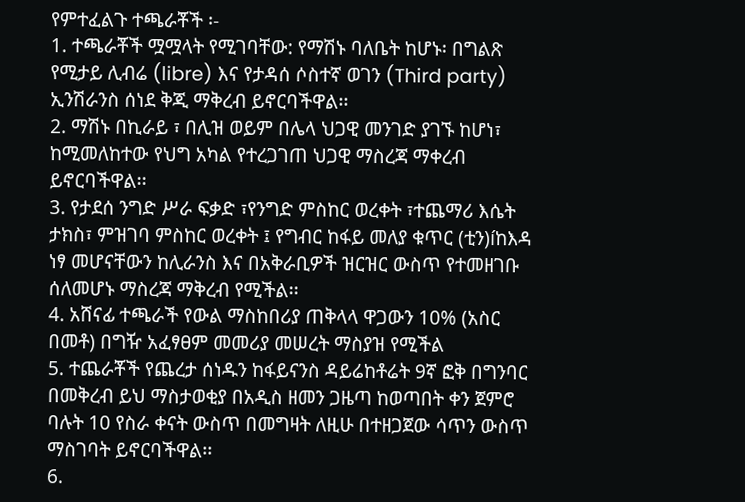የምተፈልጉ ተጫራቾች ፡-
1. ተጫራቾች ሟሟላት የሚገባቸው: የማሽኑ ባለቤት ከሆኑ፡ በግልጽ የሚታይ ሊብሬ (libre) እና የታዳሰ ሶስተኛ ወገን (Third party) ኢንሽራንስ ሰነደ ቅጂ ማቅረብ ይኖርባችዋል፡፡
2. ማሽኑ በኪራይ ፣ በሊዝ ወይም በሌላ ህጋዊ መንገድ ያገኙ ከሆነ፣ ከሚመለከተው የህግ አካል የተረጋገጠ ህጋዊ ማስረጃ ማቀረብ ይኖርባችዋል፡፡
3. የታደሰ ንግድ ሥራ ፍቃድ ፣የንግድ ምስከር ወረቀት ፣ተጨማሪ እሴት ታክስ፣ ምዝገባ ምስከር ወረቀት ፤ የግብር ከፋይ መለያ ቁጥር (ቲን)íከእዳ ነፃ መሆናቸውን ከሊራንስ እና በአቅራቢዎች ዝርዝር ውስጥ የተመዘገቡ ሰለመሆኑ ማስረጃ ማቅረብ የሚችል፡፡
4. አሸናፊ ተጫራች የውል ማስከበሪያ ጠቅላላ ዋጋውን 10% (አስር በመቶ) በግዥ አፈፃፀም መመሪያ መሠረት ማስያዝ የሚችል
5. ተጨራቾች የጨረታ ሰነዱን ከፋይናንስ ዳይሬከቶሬት 9ኛ ፎቅ በግንባር በመቅረብ ይህ ማስታወቂያ በአዲስ ዘመን ጋዜጣ ከወጣበት ቀን ጀምሮ ባሉት 10 የስራ ቀናት ውስጥ በመግዛት ለዚሁ በተዘጋጀው ሳጥን ውስጥ ማስገባት ይኖርባችዋል፡፡
6.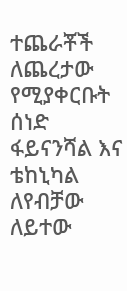ተጨራቾች ለጨረታው የሚያቀርቡት ሰነድ ፋይናንሻል እና ቴከኒካል ለየብቻው ለይተው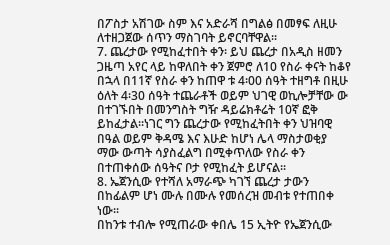በፖስታ አሽገው ስም እና አድራሻ በግልፅ በመፃፍ ለዚሁ ለተዘጋጀው ሰጥን ማስገባት ይኖርባቸዋል፡፡
7. ጨረታው የሚከፈተበት ቀን፡ ይህ ጨረታ በአዲስ ዘመን ጋዜጣ አየር ላይ ከዋለበት ቀን ጀምሮ ለ10 የስራ ቀናት ከቆየ በኋላ በ11ኛ የስራ ቀን ከጠዋ ቱ 4፡00 ሰዓት ተዘግቶ በዚሁ ዕለት 4፡30 ሰዓት ተጨራቶች ወይም ህገዊ ወኪሎቻቸው ው በተገኙበት በመንግስት ግዥ ዳይሬክቶሬት 10ኛ ፎቅ ይከፈታል፡፡ነገር ግን ጨረታው የሚከፈትበት ቀን ህዝባዊ በዓል ወይም ቅዳሜ እና እሁድ ከሆነ ሌላ ማስታወቂያ ማው ውጣት ሳያስፈልግ በሚቀጥለው የስራ ቀን በተጠቀሰው ሰዓትና ቦታ የሚከፈት ይሆናል፡፡
8. ኤጀንሲው የተሻለ አማራጭ ካገኘ ጨረታ ታውን በከፊልም ሆነ ሙሉ በሙሉ የመሰረዝ መብቱ የተጠበቀ ነው፡፡
በከንቱ ተብሎ የሚጠራው ቀበሌ 15 ኢትዮ የኤጀንሲው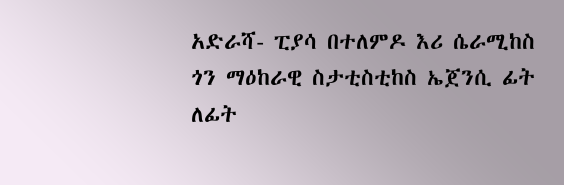አድራሻ- ፒያሳ በተለምዶ እሪ ሴራሚከስ ጎን ማዕከራዊ ስታቲስቲከስ ኤጀንሲ ፊት ለፊት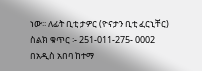ነው፡፡ ለፊት ቢቲ ታዎር (ዮናታን ቢቲ ፈርኒቸር)
ስልክ ቁጥር ፡- 251-011-275- 0002
በአዲስ አበባ ከተማ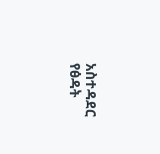አስተዳደር የፅዳት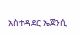አስተዳደር ኤጀንሲ